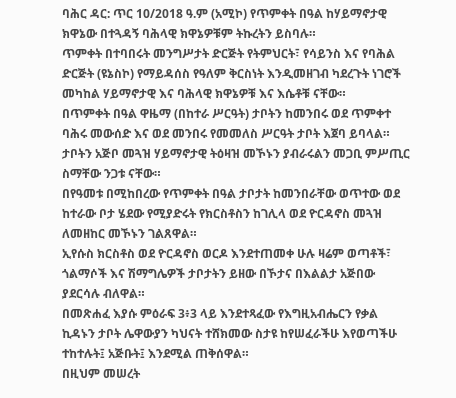ባሕር ዳር: ጥር 10/2018 ዓ.ም (አሚኮ) የጥምቀት በዓል ከሃይማኖታዊ ክዋኔው በተጓዳኝ ባሕላዊ ክዋኔዎቹም ትኩረትን ይስባሉ።
ጥምቀት በተባበሩት መንግሥታት ድርጅት የትምህርት፣ የሳይንስ እና የባሕል ድርጅት (ዩኔስኮ) የማይዳሰስ የዓለም ቅርስነት እንዲመዘገብ ካደረጉት ነገሮች መካከል ሃይማኖታዊ እና ባሕላዊ ክዋኔዎቹ እና እሴቶቹ ናቸው።
በጥምቀት በዓል ዋዜማ (በከተራ ሥርዓት) ታቦትን ከመንበሩ ወደ ጥምቀተ ባሕሩ መውሰድ እና ወደ መንበሩ የመመለስ ሥርዓት ታቦት እጀባ ይባላል።
ታቦትን አጅቦ መጓዝ ሃይማኖታዊ ትዕዛዝ መኾኑን ያብራሩልን መጋቢ ምሥጢር ስማቸው ንጋቱ ናቸው።
በየዓመቱ በሚከበረው የጥምቀት በዓል ታቦታት ከመንበራቸው ወጥተው ወደ ከተራው ቦታ ሄደው የሚያድሩት የክርስቶስን ከገሊላ ወደ ዮርዳኖስ መጓዝ ለመዘከር መኾኑን ገልጸዋል።
ኢየሱስ ክርስቶስ ወደ ዮርዳኖስ ወርዶ እንደተጠመቀ ሁሉ ዛሬም ወጣቶች፣ ጎልማሶች እና ሽማግሌዎች ታቦታትን ይዘው በኾታና በእልልታ አጅበው ያደርሳሉ ብለዋል።
በመጽሐፈ እያሱ ምዕራፍ 3፥3 ላይ እንደተጻፈው የእግዚአብሔርን የቃል ኪዳኑን ታቦት ሌዋውያን ካህናት ተሸክመው ስታዩ ከየሠፈራችሁ እየወጣችሁ ተከተሉት፤ አጅቡት፤ እንደሚል ጠቅሰዋል።
በዚህም መሠረት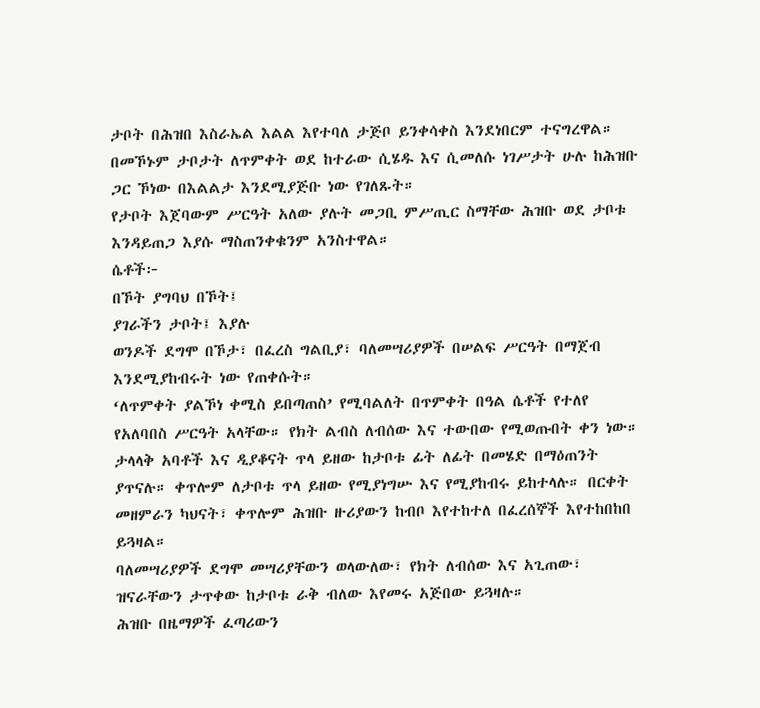ታቦት በሕዝበ እስራኤል እልል እየተባለ ታጅቦ ይንቀሳቀስ እንደነበርም ተናግረዋል።
በመኾኑም ታቦታት ለጥምቀት ወደ ከተራው ሲሄዱ እና ሲመለሱ ነገሥታት ሁሉ ከሕዝቡ ጋር ኾነው በእልልታ እንደሚያጅቡ ነው የገለጹት።
የታቦት እጀባውም ሥርዓት አለው ያሉት መጋቢ ምሥጢር ስማቸው ሕዝቡ ወደ ታቦቱ እንዳይጠጋ እያሱ ማስጠንቀቁንም አንስተዋል።
ሴቶች፦
በኾት ያግባህ በኾት፤
ያገራችን ታቦት፤ እያሉ
ወንዶች ደግሞ በኾታ፣ በፈረስ ግልቢያ፣ ባለመሣሪያዎች በሠልፍ ሥርዓት በማጀብ እንደሚያከብሩት ነው የጠቀሱት።
‘ለጥምቀት ያልኾነ ቀሚስ ይበጣጠስ’ የሚባልለት በጥምቀት በዓል ሴቶች የተለየ የአለባበስ ሥርዓት አላቸው። የክት ልብስ ለብሰው እና ተውበው የሚወጡበት ቀን ነው።
ታላላቅ አባቶች እና ዲያቆናት ጥላ ይዘው ከታቦቱ ፊት ለፊት በመሄድ በማዕጠንት ያጥናሉ። ቀጥሎም ለታቦቱ ጥላ ይዘው የሚያነግሡ እና የሚያከብሩ ይከተላሉ። በርቀት መዘምራን ካህናት፣ ቀጥሎም ሕዝቡ ዙሪያውን ከብቦ እየተከተለ በፈረሰኞች እየተከበከበ ይጓዛል።
ባለመሣሪያዎች ደግሞ መሣሪያቸውን ወላውለው፣ የክት ለብሰው እና አጊጠው፣ ዝናራቸውን ታጥቀው ከታቦቱ ራቅ ብለው እየመሩ አጅበው ይጓዛሉ።
ሕዝቡ በዜማዎች ፈጣሪውን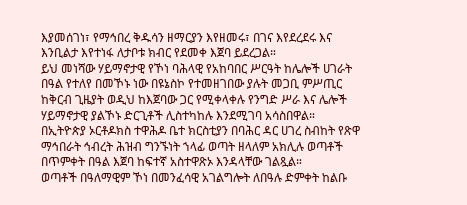እያመሰገነ፣ የማኅበረ ቅዱሳን ዘማርያን እየዘመሩ፣ በገና እየደረደሩ እና እንቢልታ እየተነፋ ለታቦቱ ክብር የደመቀ እጀባ ይደረጋል።
ይህ መነሻው ሃይማኖታዊ የኾነ ባሕላዊ የአከባበር ሥርዓት ከሌሎች ሀገራት በዓል የተለየ በመኾኑ ነው በዩኔስኮ የተመዘገበው ያሉት መጋቢ ምሥጢር ከቅርብ ጊዜያት ወዲህ ከእጀባው ጋር የሚቀላቀሉ የንግድ ሥራ እና ሌሎች ሃይማኖታዊ ያልኾኑ ድርጊቶች ሊስተካከሉ እንደሚገባ አሳስበዋል።
በኢትዮጵያ ኦርቶዶክስ ተዋሕዶ ቤተ ክርስቲያን በባሕር ዳር ሀገረ ስብከት የጽዋ ማኅበራት ኅብረት ሕዝብ ግንኙነት ኀላፊ ወጣት ዘላለም አክሊሉ ወጣቶች በጥምቀት በዓል እጀባ ከፍተኛ አስተዋጽኦ እንዳላቸው ገልጿል።
ወጣቶች በዓለማዊም ኾነ በመንፈሳዊ አገልግሎት ለበዓሉ ድምቀት ከልቡ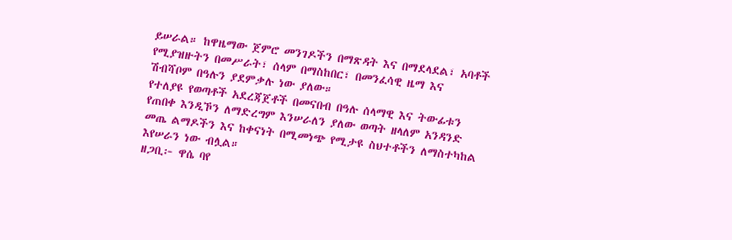ይሠራል። ከዋዜማው ጀምሮ መንገዶችን በማጽዳት እና በማደላደል፣ አባቶች የሚያዝዙትን በመሥራት፣ ሰላም በማስከበር፣ በመንፈሳዊ ዜማ እና ሽብሻቦም በዓሉን ያደምቃሉ ነው ያለው።
የተለያዩ የወጣቶች አደረጃጀቶች በመናበብ በዓሉ ሰላማዊ እና ትውፊቱን የጠበቀ እንዲኾን ለማድረግም እንሠራለን ያለው ወጣት ዘላለም አንዳንድ መጤ ልማዶችን እና ከቀናነት በሚመነጭ የሚታዩ ስህተቶችን ለማስተካከል እየሠራን ነው ብሏል።
ዘጋቢ፦ ዋሴ ባየ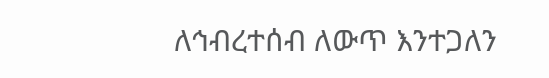ለኅብረተሰብ ለውጥ እንተጋለን